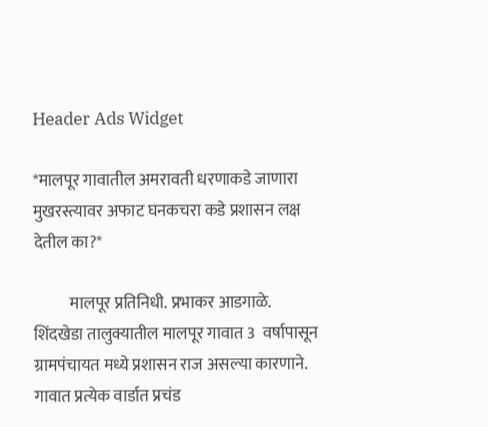Header Ads Widget

*मालपूर गावातील अमरावती धरणाकडे जाणारा मुखरस्त्यावर अफाट घनकचरा कडे प्रशासन लक्ष देतील का?*

           मालपूर प्रतिनिधी. प्रभाकर आडगाळे.                  शिंदखेडा तालुक्यातील मालपूर गावात 3  वर्षापासून ग्रामपंचायत मध्ये प्रशासन राज असल्या कारणाने. गावात प्रत्येक वार्डात प्रचंड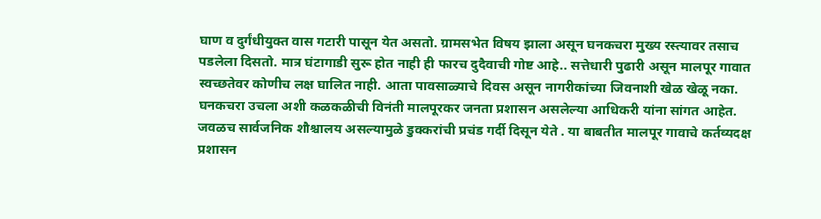घाण व दुर्गंधीयुक्त वास गटारी पासून येत असतो. ग्रामसभेत विषय झाला असून घनकचरा मुख्य रस्त्यावर तसाच पडलेला दिसतो. मात्र घंटागाडी सुरू होत नाही ही फारच दुदैवाची गोष्ट आहे.. सत्तेधारी पुढारी असून मालपूर गावात स्वच्छतेवर कोणीच लक्ष घालित नाही. आता पावसाळ्याचे दिवस असून नागरीकांच्या जिवनाशी खेळ खेळू नका. घनकचरा उचला अशी कळकळीची विनंती मालपूरकर जनता प्रशासन असलेल्या आधिकरी यांना सांगत आहेत. जवळच सार्वजनिक शौश्चालय असल्यामुळे डुक्करांची प्रचंड गर्दी दिसून येते . या बाबतीत मालपूर गावाचे कर्तव्यदक्ष प्रशासन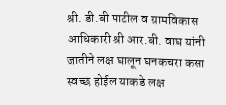श्री. डी.बी पाटील व ग्रामविकास आधिकारी श्री आर.बी. वाघ यांनी जातीने लक्ष घालून घनकचरा कसा स्वच्छ होईल याकडे लक्ष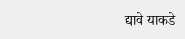द्यावे याकडे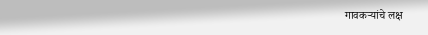गावकऱ्यांचे लक्ष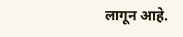लागून आहे.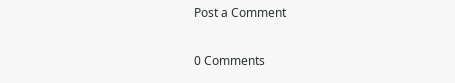Post a Comment

0 Comments